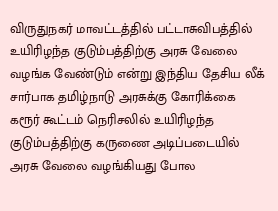விருதுநகர் மாவட்டத்தில் பட்டாசுவிபத்தில் உயிரிழந்த குடும்பத்திற்கு அரசு வேலை வழங்க வேண்டும் என்று இந்திய தேசிய லீக் சார்பாக தமிழ்நாடு அரசுக்கு கோரிக்கை கரூர் கூட்டம் நெரிசலில் உயிரிழந்த குடும்பத்திற்கு கருணை அடிப்படையில் அரசு வேலை வழங்கியது போல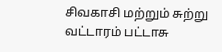சிவகாசி மற்றும் சுற்று வட்டாரம் பட்டாசு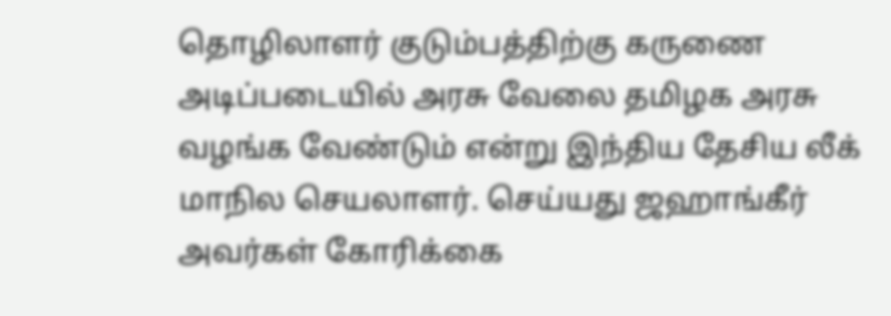தொழிலாளர் குடும்பத்திற்கு கருணை அடிப்படையில் அரசு வேலை தமிழக அரசு வழங்க வேண்டும் என்று இந்திய தேசிய லீக் மாநில செயலாளர். செய்யது ஜஹாங்கீர் அவர்கள் கோரிக்கை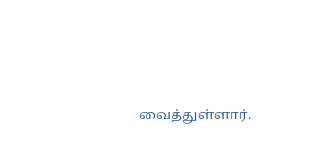வைத்துள்ளார்.